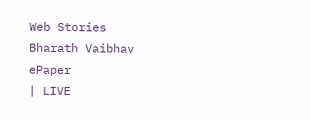Web Stories
Bharath Vaibhav
ePaper
| LIVE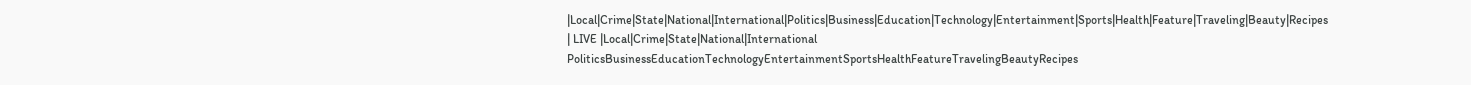|Local|Crime|State|National|International|Politics|Business|Education|Technology|Entertainment|Sports|Health|Feature|Traveling|Beauty|Recipes
| LIVE |Local|Crime|State|National|International
PoliticsBusinessEducationTechnologyEntertainmentSportsHealthFeatureTravelingBeautyRecipes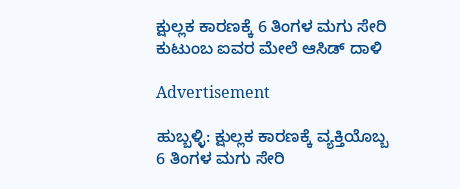ಕ್ಷುಲ್ಲಕ ಕಾರಣಕ್ಕೆ 6 ತಿಂಗಳ ಮಗು ಸೇರಿ ಕುಟುಂಬ ಐವರ ಮೇಲೆ ಆಸಿಡ್ ದಾಳಿ

Advertisement

ಹುಬ್ಬಳ್ಳಿ: ಕ್ಷುಲ್ಲಕ ಕಾರಣಕ್ಕೆ ವ್ಯಕ್ತಿಯೊಬ್ಬ 6 ತಿಂಗಳ ಮಗು ಸೇರಿ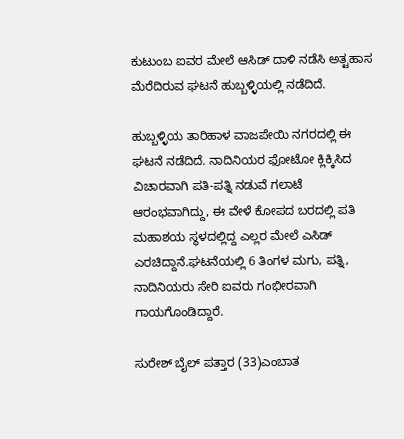ಕುಟುಂಬ ಐವರ ಮೇಲೆ ಆಸಿಡ್ ದಾಳಿ ನಡೆಸಿ ಅತ್ಟಹಾಸ ಮೆರೆದಿರುವ ಘಟನೆ ಹುಬ್ಬಳ್ಳಿಯಲ್ಲಿ ನಡೆದಿದೆ.

ಹುಬ್ಬಳ್ಳಿಯ ತಾರಿಹಾಳ ವಾಜಪೇಯಿ ನಗರದಲ್ಲಿ ಈ ಘಟನೆ ನಡೆದಿದೆ. ನಾದಿನಿಯರ ಫೋಟೋ ಕ್ಲಿಕ್ಕಿಸಿದ ವಿಚಾರವಾಗಿ ಪತಿ-ಪತ್ನಿ ನಡುವೆ ಗಲಾಟೆ ಆರಂಭವಾಗಿದ್ದು, ಈ ವೇಳೆ ಕೋಪದ ಬರದಲ್ಲಿ ಪತಿ ಮಹಾಶಯ ಸ್ಥಳದಲ್ಲಿದ್ದ ಎಲ್ಲರ ಮೇಲೆ ಎಸಿಡ್ ಎರಚಿದ್ದಾನೆ.ಘಟನೆಯಲ್ಲಿ 6 ತಿಂಗಳ ಮಗು, ಪತ್ನಿ, ನಾದಿನಿಯರು ಸೇರಿ ಐವರು ಗಂಭೀರವಾಗಿ ಗಾಯಗೊಂಡಿದ್ದಾರೆ.

ಸುರೇಶ್ ಬೈಲ್ ಪತ್ತಾರ (33)ಎಂಬಾತ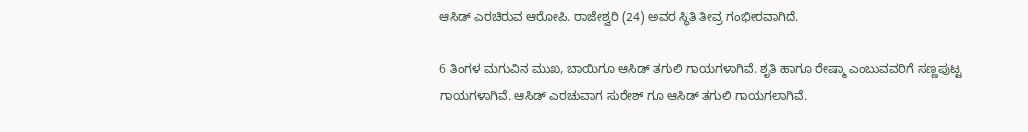ಆಸಿಡ್ ಎರಚಿರುವ ಆರೋಪಿ. ರಾಜೇಶ್ವರಿ (24) ಅವರ ಸ್ಥಿತಿ ತೀವ್ರ ಗಂಭೀರವಾಗಿದೆ.

6 ತಿಂಗಳ ಮಗುವಿನ ಮುಖ, ಬಾಯಿಗೂ ಆಸಿಡ್ ತಗುಲಿ ಗಾಯಗಳಾಗಿವೆ. ಶೃತಿ ಹಾಗೂ ರೇಷ್ಮಾ ಎಂಬುವವರಿಗೆ ಸಣ್ಣಪುಟ್ಟ ಗಾಯಗಳಾಗಿವೆ. ಆಸಿಡ್ ಎರಚುವಾಗ ಸುರೇಶ್ ಗೂ ಆಸಿಡ್ ತಗುಲಿ ಗಾಯಗಲಾಗಿವೆ.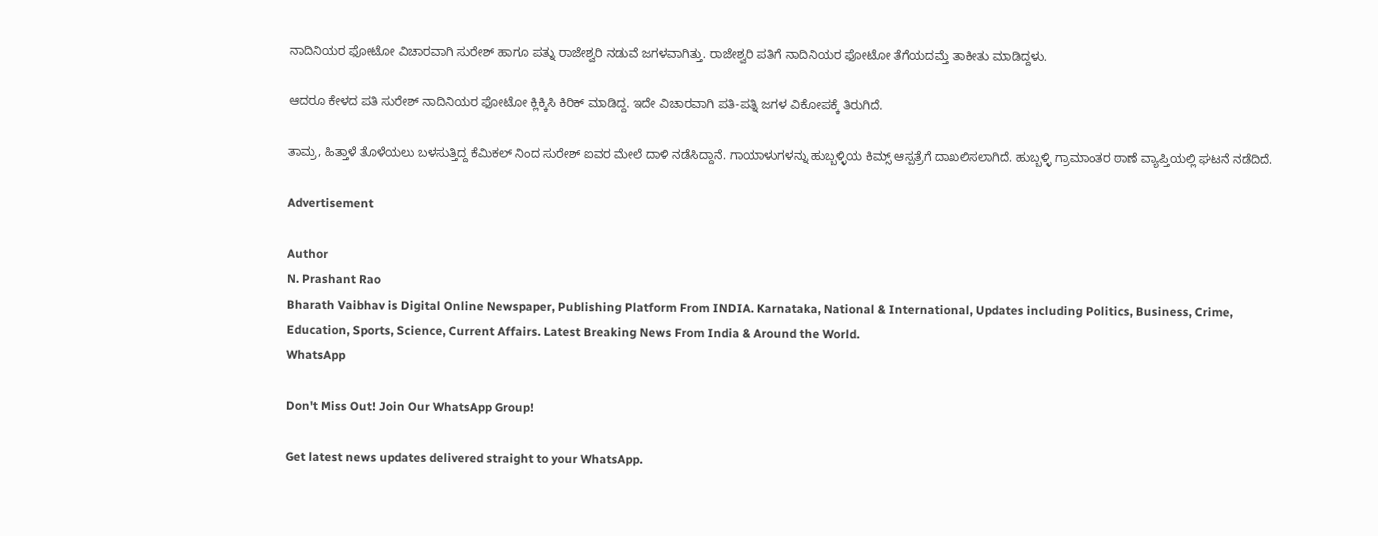ನಾದಿನಿಯರ ಫೋಟೋ ವಿಚಾರವಾಗಿ ಸುರೇಶ್ ಹಾಗೂ ಪತ್ನು ರಾಜೇಶ್ವರಿ ನಡುವೆ ಜಗಳವಾಗಿತ್ತು. ರಾಜೇಶ್ವರಿ ಪತಿಗೆ ನಾದಿನಿಯರ ಫೋಟೋ ತೆಗೆಯದಮ್ತೆ ತಾಕೀತು ಮಾಡಿದ್ದಳು.

ಆದರೂ ಕೇಳದ ಪತಿ ಸುರೇಶ್ ನಾದಿನಿಯರ ಫೋಟೋ ಕ್ಲಿಕ್ಕಿಸಿ ಕಿರಿಕ್ ಮಾಡಿದ್ದ. ಇದೇ ವಿಚಾರವಾಗಿ ಪತಿ-ಪತ್ನಿ ಜಗಳ ವಿಕೋಪಕ್ಕೆ ತಿರುಗಿದೆ.

ತಾಮ್ರ, ಹಿತ್ತಾಳೆ ತೊಳೆಯಲು ಬಳಸುತ್ತಿದ್ದ ಕೆಮಿಕಲ್ ನಿಂದ ಸುರೇಶ್ ಐವರ ಮೇಲೆ ದಾಳಿ ನಡೆಸಿದ್ದಾನೆ. ಗಾಯಾಳುಗಳನ್ನು ಹುಬ್ಬಳ್ಳಿಯ ಕಿಮ್ಸ್ ಆಸ್ಪತ್ರೆಗೆ ದಾಖಲಿಸಲಾಗಿದೆ. ಹುಬ್ಬಳ್ಳಿ ಗ್ರಾಮಾಂತರ ಠಾಣೆ ವ್ಯಾಪ್ತಿಯಲ್ಲಿ ಘಟನೆ ನಡೆದಿದೆ.

Advertisement

Author
N. Prashant Rao
Bharath Vaibhav is Digital Online Newspaper, Publishing Platform From INDIA. Karnataka, National & International, Updates including Politics, Business, Crime, Education, Sports, Science, Current Affairs. Latest Breaking News From India & Around the World.
WhatsApp

Don't Miss Out! Join Our WhatsApp Group!

Get latest news updates delivered straight to your WhatsApp.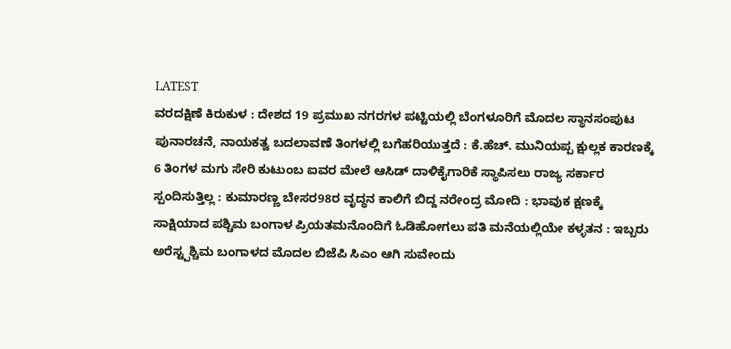LATEST
ವರದಕ್ಷಿಣೆ ಕಿರುಕುಳ : ದೇಶದ 19 ಪ್ರಮುಖ ನಗರಗಳ ಪಟ್ಟಿಯಲ್ಲಿ ಬೆಂಗಳೂರಿಗೆ ಮೊದಲ ಸ್ಥಾನಸಂಪುಟ ಪುನಾರಚನೆ, ನಾಯಕತ್ವ ಬದಲಾವಣೆ ತಿಂಗಳಲ್ಲಿ ಬಗೆಹರಿಯುತ್ತದೆ : ಕೆ.ಹೆಚ್. ಮುನಿಯಪ್ಪ ಕ್ಷುಲ್ಲಕ ಕಾರಣಕ್ಕೆ 6 ತಿಂಗಳ ಮಗು ಸೇರಿ ಕುಟುಂಬ ಐವರ ಮೇಲೆ ಆಸಿಡ್ ದಾಳಿಕೈಗಾರಿಕೆ ಸ್ಥಾಪಿಸಲು ರಾಜ್ಯ ಸರ್ಕಾರ ಸ್ಪಂದಿಸುತ್ತಿಲ್ಲ : ಕುಮಾರಣ್ಣ ಬೇಸರ98ರ ವೃದ್ಧನ ಕಾಲಿಗೆ ಬಿದ್ದ ನರೇಂದ್ರ ಮೋದಿ : ಭಾವುಕ ಕ್ಷಣಕ್ಕೆ ಸಾಕ್ಷಿಯಾದ ಪಶ್ಚಿಮ ಬಂಗಾಳ ಪ್ರಿಯತಮನೊಂದಿಗೆ ಓಡಿಹೋಗಲು ಪತಿ ಮನೆಯಲ್ಲಿಯೇ ಕಳ್ಳತನ : ಇಬ್ಬರು ಅರೆಸ್ಟ್ಪಶ್ಚಿಮ ಬಂಗಾಳದ ಮೊದಲ ಬಿಜೆಪಿ ಸಿಎಂ ಆಗಿ ಸುವೇಂದು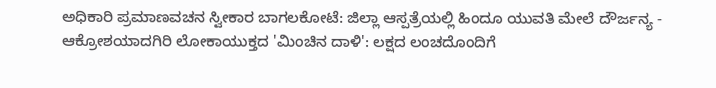ಅಧಿಕಾರಿ ಪ್ರಮಾಣವಚನ ಸ್ವೀಕಾರ ಬಾಗಲಕೋಟೆ: ಜಿಲ್ಲಾ ಆಸ್ಪತ್ರೆಯಲ್ಲಿ ಹಿಂದೂ ಯುವತಿ ಮೇಲೆ ದೌರ್ಜನ್ಯ - ಆಕ್ರೋಶಯಾದಗಿರಿ ಲೋಕಾಯುಕ್ತದ 'ಮಿಂಚಿನ ದಾಳಿ': ಲಕ್ಷದ ಲಂಚದೊಂದಿಗೆ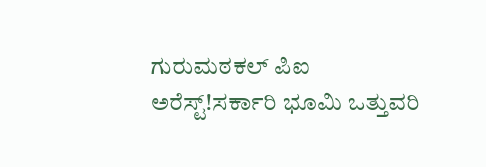ಗುರುಮಠಕಲ್ ಪಿಐ ಅರೆಸ್ಟ್!ಸರ್ಕಾರಿ ಭೂಮಿ ಒತ್ತುವರಿ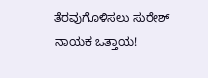ತೆರವುಗೊಳಿಸಲು ಸುರೇಶ್ ನಾಯಕ ಒತ್ತಾಯ!